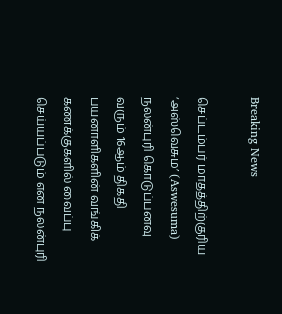Breaking News

செப்டம்பர் மாதத்திற்குரிய ‘அஸ்வெசும’ (Aswesuma) நலன்புரி கொடுப்பனவு வரும் 16ஆம் திகதி பயனாளிகளின் வங்கிக் கணக்குகளில் வைப்பு செய்யப்படும் என நலன்புரி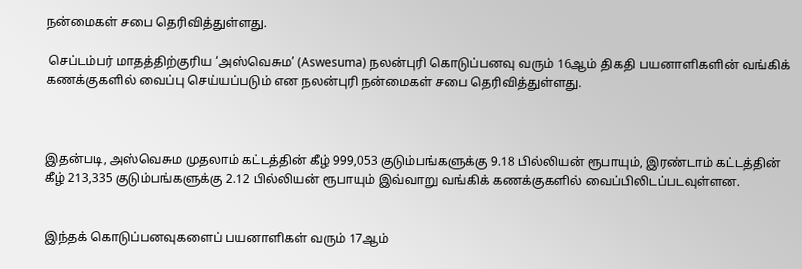நன்மைகள் சபை தெரிவித்துள்ளது.

 செப்டம்பர் மாதத்திற்குரிய ‘அஸ்வெசும’ (Aswesuma) நலன்புரி கொடுப்பனவு வரும் 16ஆம் திகதி பயனாளிகளின் வங்கிக் கணக்குகளில் வைப்பு செய்யப்படும் என நலன்புரி நன்மைகள் சபை தெரிவித்துள்ளது.



இதன்படி, அஸ்வெசும முதலாம் கட்டத்தின் கீழ் 999,053 குடும்பங்களுக்கு 9.18 பில்லியன் ரூபாயும், இரண்டாம் கட்டத்தின் கீழ் 213,335 குடும்பங்களுக்கு 2.12 பில்லியன் ரூபாயும் இவ்வாறு வங்கிக் கணக்குகளில் வைப்பிலிடப்படவுள்ளன.


இந்தக் கொடுப்பனவுகளைப் பயனாளிகள் வரும் 17ஆம்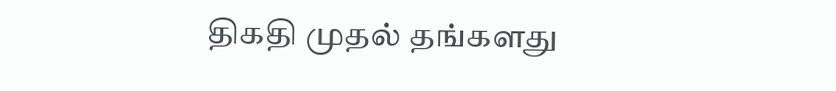திகதி முதல் தங்களது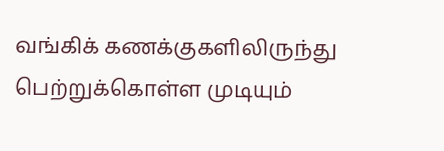வங்கிக் கணக்குகளிலிருந்து பெற்றுக்கொள்ள முடியும்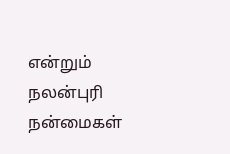என்றும் நலன்புரி நன்மைகள்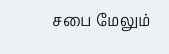சபை மேலும்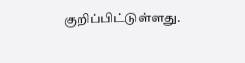குறிப்பிட்டுள்ளது.